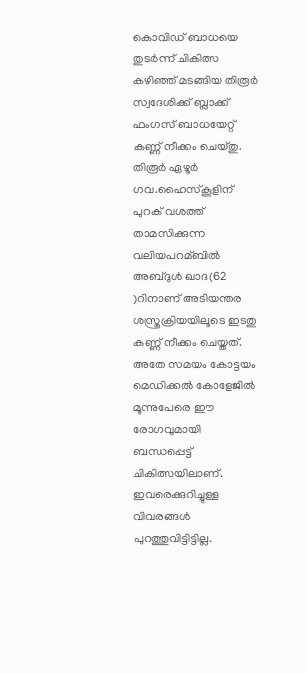കൊവിഡ് ബാധയെ തുടര്‍ന്ന് ചികിത്സ കഴിഞ്ഞ് മടങ്ങിയ തിരൂര്‍ സ്വദേശിക്ക് ബ്ലാക്ക് ഫംഗസ് ബാധയേറ്റ് കണ്ണ് നീക്കം ചെയ്തു. തിരൂര്‍ ഏഴൂര്‍ ഗവ.ഹൈസ്‌കൂളിന് പുറക് വശത്ത് താമസിക്കുന്ന വലിയപറമ്ബില്‍ അബ്ദുള്‍ ഖാദ(62 )റിനാണ് അടിയന്തര ശസ്ത്രക്രിയയിലൂടെ ഇടതു കണ്ണ് നീക്കം ചെയ്തത്. അതേ സമയം കോട്ടയം മെഡിക്കല്‍ കോളേജില്‍ മൂന്നുപേരെ ഈ രോഗവുമായി ബന്ധപ്പെട്ട് ചികിത്സയിലാണ്. ഇവരെക്കുറിച്ചുള്ള വിവരങ്ങള്‍ പുറത്തുവിട്ടിട്ടില്ല.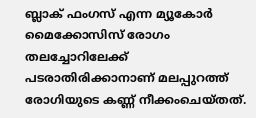ബ്ലാക് ഫംഗസ് എന്ന മ്യൂകോര്‍ മൈക്കോസിസ് രോഗം തലച്ചോറിലേക്ക് പടരാതിരിക്കാനാണ് മലപ്പുറത്ത് രോഗിയുടെ കണ്ണ് നീക്കംചെയ്തത്.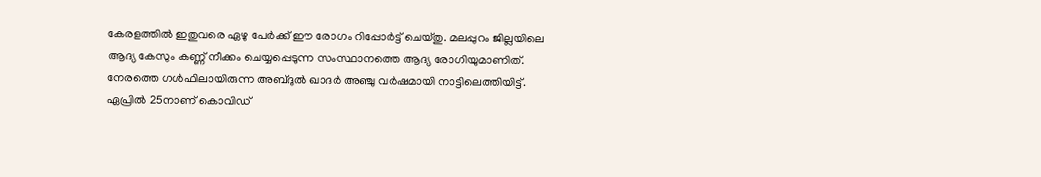കേരളത്തില്‍ ഇതുവരെ ഏഴു പേര്‍ക്ക് ഈ രോഗം റിപ്പോര്‍ട്ട് ചെയ്തു. മലപ്പുറം ജില്ലയിലെ ആദ്യ കേസും കണ്ണ് നീക്കം ചെയ്യപ്പെടുന്ന സംസ്ഥാനത്തെ ആദ്യ രോഗിയുമാണിത്.
നേരത്തെ ഗള്‍ഫിലായിരുന്ന അബ്ദുല്‍ ഖാദര്‍ അഞ്ചു വര്‍ഷമായി നാട്ടിലെത്തിയിട്ട്. ഏപ്രില്‍ 25നാണ് കൊവിഡ്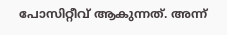പോസിറ്റീവ് ആകുന്നത്. അന്ന്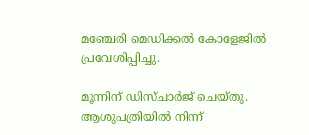മഞ്ചേരി മെഡിക്കല്‍ കോളേജില്‍ പ്രവേശിപ്പിച്ചു.

മൂന്നിന് ഡിസ്ചാര്‍ജ് ചെയ്തു. ആശുപത്രിയില്‍ നിന്ന്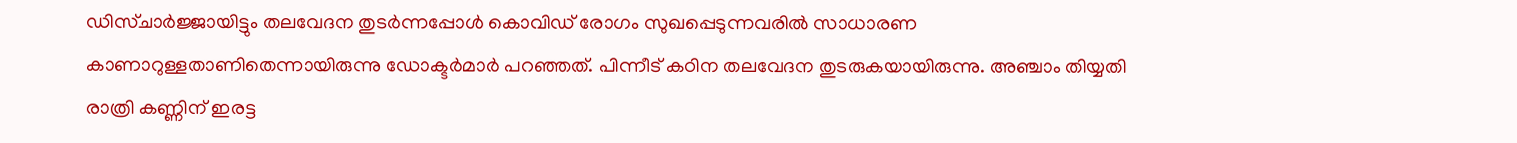ഡിസ്ചാര്‍ജ്ജായിട്ടും തലവേദന തുടര്‍ന്നപ്പോള്‍ കൊവിഡ് രോഗം സുഖപ്പെടുന്നവരില്‍ സാധാരണ കാണാറുള്ളതാണിതെന്നായിരുന്നു ഡോക്ടര്‍മാര്‍ പറഞ്ഞത്. പിന്നീട് കഠിന തലവേദന തുടരുകയായിരുന്നു. അഞ്ചാം തിയ്യതി രാത്രി കണ്ണിന് ഇരട്ട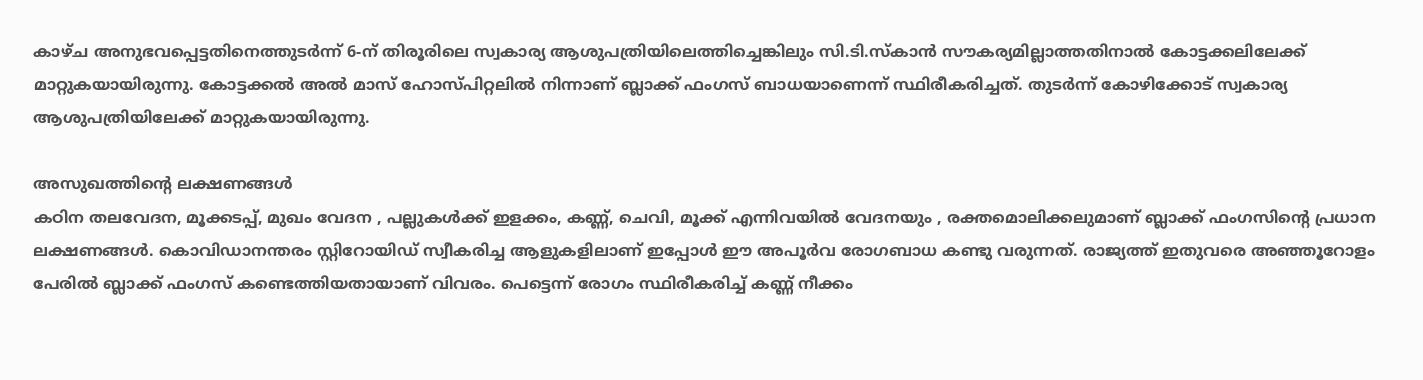കാഴ്ച അനുഭവപ്പെട്ടതിനെത്തുടര്‍ന്ന് 6-ന് തിരൂരിലെ സ്വകാര്യ ആശുപത്രിയിലെത്തിച്ചെങ്കിലും സി.ടി.സ്‌കാന്‍ സൗകര്യമില്ലാത്തതിനാല്‍ കോട്ടക്കലിലേക്ക് മാറ്റുകയായിരുന്നു. കോട്ടക്കല്‍ അല്‍ മാസ് ഹോസ്പിറ്റലില്‍ നിന്നാണ് ബ്ലാക്ക് ഫംഗസ് ബാധയാണെന്ന് സ്ഥിരീകരിച്ചത്. തുടര്‍ന്ന് കോഴിക്കോട് സ്വകാര്യ ആശുപത്രിയിലേക്ക് മാറ്റുകയായിരുന്നു.

അസുഖത്തിന്റെ ലക്ഷണങ്ങള്‍
കഠിന തലവേദന, മൂക്കടപ്പ്, മുഖം വേദന , പല്ലുകള്‍ക്ക് ഇളക്കം, കണ്ണ്, ചെവി, മൂക്ക് എന്നിവയില്‍ വേദനയും , രക്തമൊലിക്കലുമാണ് ബ്ലാക്ക് ഫംഗസിന്റെ പ്രധാന ലക്ഷണങ്ങള്‍. കൊവിഡാനന്തരം സ്റ്റിറോയിഡ് സ്വീകരിച്ച ആളുകളിലാണ് ഇപ്പോള്‍ ഈ അപൂര്‍വ രോഗബാധ കണ്ടു വരുന്നത്. രാജ്യത്ത് ഇതുവരെ അഞ്ഞൂറോളം പേരില്‍ ബ്ലാക്ക് ഫംഗസ് കണ്ടെത്തിയതായാണ് വിവരം. പെട്ടെന്ന് രോഗം സ്ഥിരീകരിച്ച്‌ കണ്ണ് നീക്കം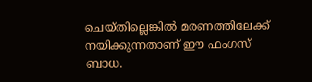ചെയ്തില്ലെങ്കില്‍ മരണത്തിലേക്ക് നയിക്കുന്നതാണ് ഈ ഫംഗസ് ബാധ.